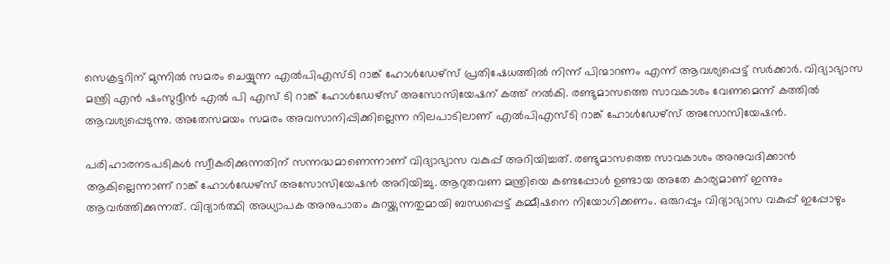സെക്രട്ടറിന് മുന്നിൽ സമരം ചെയ്യുന്ന എൽപിഎസ്ടി റാങ്ക് ഹോൾഡേഴ്സ് പ്രതിഷേധത്തിൽ നിന്ന് പിന്മാറണം എന്ന് ആവശ്യപ്പെട്ട് സർക്കാർ. വിദ്യാഭ്യാസ മന്ത്രി എൻ ഷംസുദ്ദീൻ എൽ പി എസ് ടി റാങ്ക് ഹോൾഡേഴ്സ് അസോസിയേഷന് കത്ത് നൽകി. രണ്ടുമാസത്തെ സാവകാശം വേണമെന്ന് കത്തിൽ ആവശ്യപ്പെടുന്നു. അതേസമയം സമരം അവസാനിപ്പിക്കില്ലെന്ന നിലപാടിലാണ് എൽപിഎസ്ടി റാങ്ക് ഹോൾഡേഴ്സ് അസോസിയേഷൻ.

പരിഹാരനടപടികൾ സ്വീകരിക്കുന്നതിന് സന്നദ്ധമാണെന്നാണ് വിദ്യാഭ്യാസ വകുപ്പ് അറിയിച്ചത്. രണ്ടുമാസത്തെ സാവകാശം അനുവദിക്കാൻ ആകില്ലെന്നാണ് റാങ്ക് ഹോൾഡേഴ്സ് അസോസിയേഷൻ അറിയിച്ചു. ആറുതവണ മന്ത്രിയെ കണ്ടപ്പോൾ ഉണ്ടായ അതേ കാര്യമാണ് ഇന്നും ആവർത്തിക്കുന്നത്. വിദ്യാർത്ഥി അധ്യാപക അനുപാതം കുറയ്ക്കുന്നതുമായി ബന്ധപ്പെട്ട് കമ്മീഷനെ നിയോഗിക്കണം. ഒരുറപ്പും വിദ്യാഭ്യാസ വകുപ്പ് ഇപ്പോഴും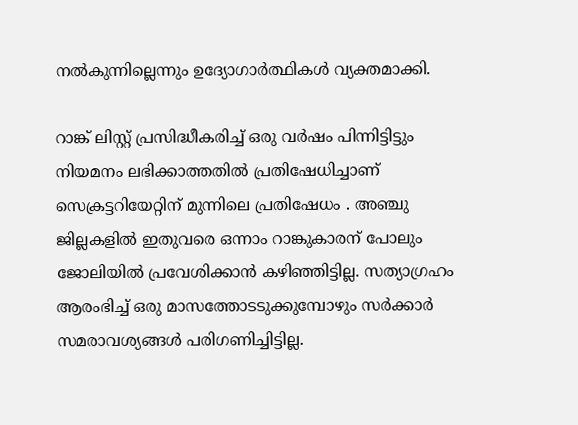നൽകുന്നില്ലെന്നും ഉദ്യോഗാർത്ഥികൾ വ്യക്തമാക്കി.

റാങ്ക് ലിസ്റ്റ് പ്രസിദ്ധീകരിച്ച് ഒരു വർഷം പിന്നിട്ടിട്ടും നിയമനം ലഭിക്കാത്തതിൽ പ്രതിഷേധിച്ചാണ് സെക്രട്ടറിയേറ്റിന് മുന്നിലെ പ്രതിഷേധം . അഞ്ചു ജില്ലകളിൽ ഇതുവരെ ഒന്നാം റാങ്കുകാരന് പോലും ജോലിയിൽ പ്രവേശിക്കാൻ കഴിഞ്ഞിട്ടില്ല. സത്യാഗ്രഹം ആരംഭിച്ച് ഒരു മാസത്തോടടുക്കുമ്പോഴും സർക്കാർ സമരാവശ്യങ്ങൾ പരിഗണിച്ചിട്ടില്ല.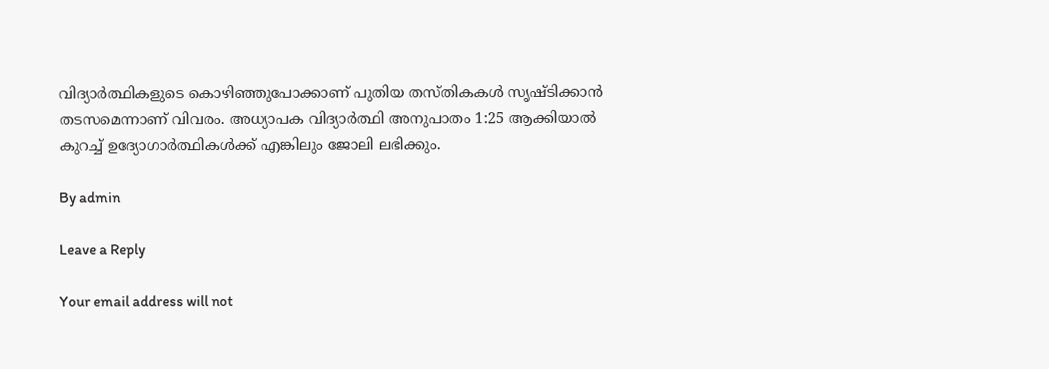വിദ്യാർത്ഥികളുടെ കൊഴിഞ്ഞുപോക്കാണ് പുതിയ തസ്തികകൾ സൃഷ്ടിക്കാൻ തടസമെന്നാണ് വിവരം. അധ്യാപക വിദ്യാർത്ഥി അനുപാതം 1:25 ആക്കിയാൽ കുറച്ച് ഉദ്യോഗാർത്ഥികൾക്ക് എങ്കിലും ജോലി ലഭിക്കും.

By admin

Leave a Reply

Your email address will not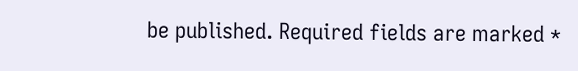be published. Required fields are marked *